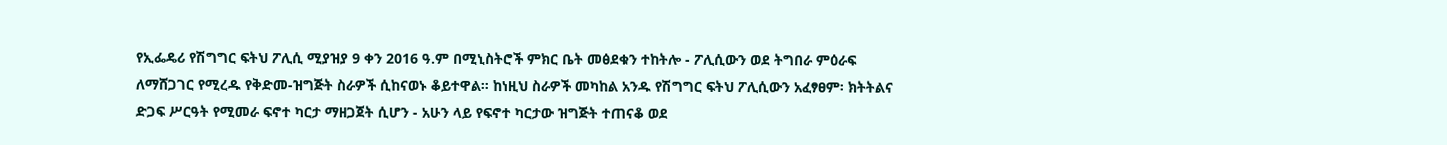የኢፌዴሪ የሽግግር ፍትህ ፖሊሲ ሚያዝያ 9 ቀን 2016 ዓ.ም በሚኒስትሮች ምክር ቤት መፅደቁን ተከትሎ - ፖሊሲውን ወደ ትግበራ ምዕራፍ ለማሸጋገር የሚረዱ የቅድመ-ዝግጅት ስራዎች ሲከናወኑ ቆይተዋል። ከነዚህ ስራዎች መካከል አንዱ የሽግግር ፍትህ ፖሊሲውን አፈፃፀም፡ ክትትልና ድጋፍ ሥርዓት የሚመራ ፍኖተ ካርታ ማዘጋጀት ሲሆን - አሁን ላይ የፍኖተ ካርታው ዝግጅት ተጠናቆ ወደ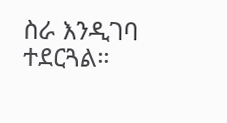ስራ እንዲገባ ተደርጓል።